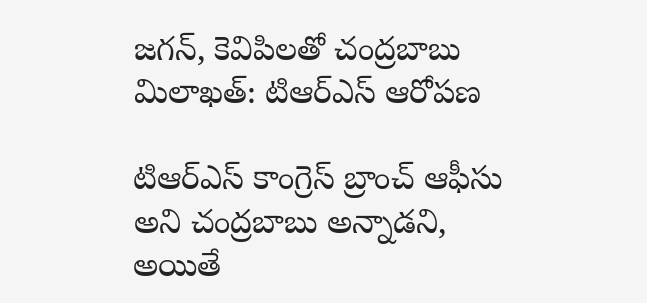జగన్, కెవిపిలతో చంద్రబాబు మిలాఖత్: టిఆర్ఎస్ ఆరోపణ

టిఆర్ఎస్ కాంగ్రెస్ బ్రాంచ్ ఆఫీసు అని చంద్రబాబు అన్నాడని, అయితే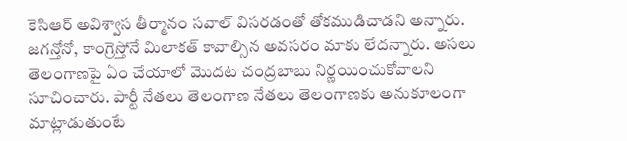కెసిఆర్ అవిశ్వాస తీర్మానం సవాల్ విసరడంతో తోకముడిచాడని అన్నారు. జగన్తోనో, కాంగ్రెస్తోనే మిలాకత్ కావాల్సిన అవసరం మాకు లేదన్నారు. అసలు తెలంగాణపై ఏం చేయాలో మొదట చంద్రబాబు నిర్ణయించుకోవాలని సూచించారు. పార్టీ నేతలు తెలంగాణ నేతలు తెలంగాణకు అనుకూలంగా మాట్లాడుతుంటే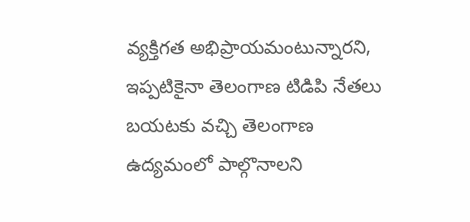వ్యక్తిగత అభిప్రాయమంటున్నారని, ఇప్పటికైనా తెలంగాణ టిడిపి నేతలు బయటకు వచ్చి తెలంగాణ ఉద్యమంలో పాల్గొనాలని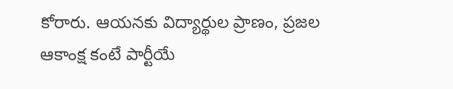కోరారు. ఆయనకు విద్యార్థుల ప్రాణం, ప్రజల ఆకాంక్ష కంటే పార్టీయే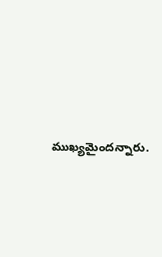ముఖ్యమైందన్నారు.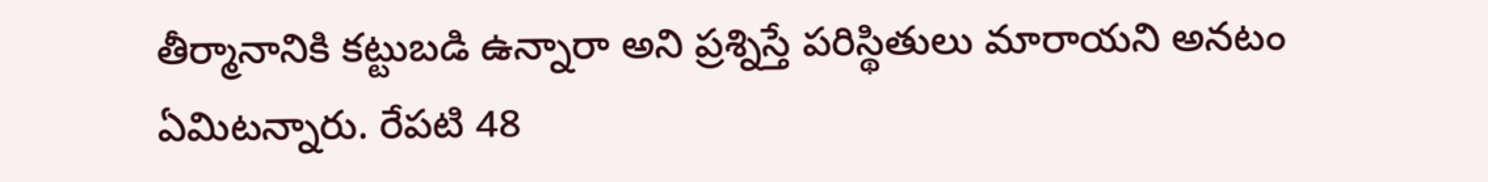తీర్మానానికి కట్టుబడి ఉన్నారా అని ప్రశ్నిస్తే పరిస్థితులు మారాయని అనటం ఏమిటన్నారు. రేపటి 48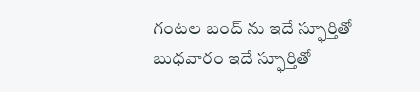గంటల బంద్ ను ఇదే స్ఫూర్తితో బుధవారం ఇదే స్ఫూర్తితో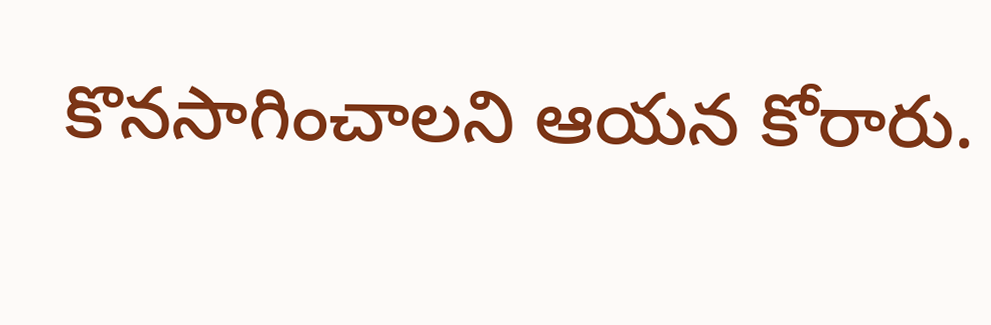కొనసాగించాలని ఆయన కోరారు.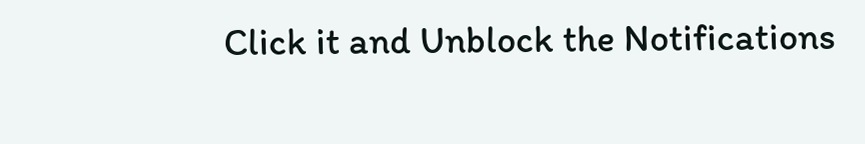Click it and Unblock the Notifications